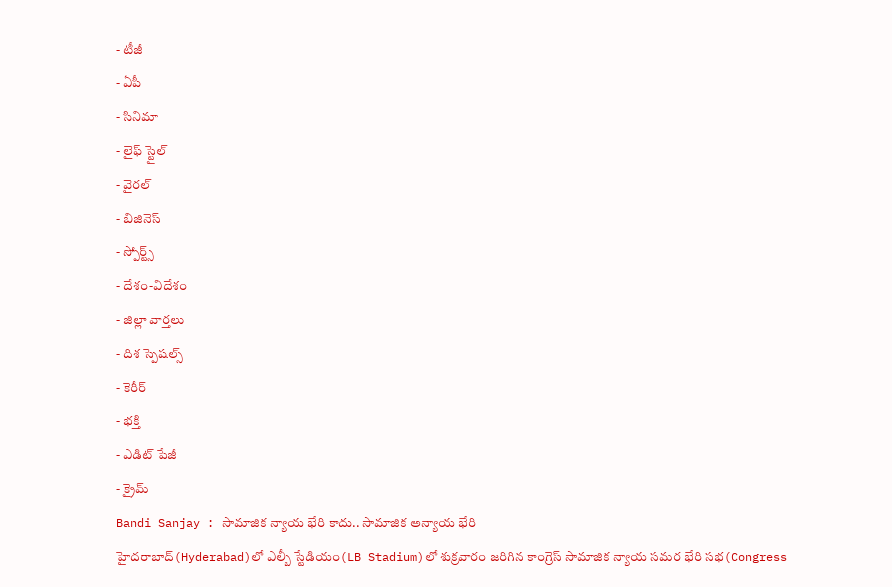- టీజీ
- ఏపీ
- సినిమా
- లైఫ్ స్టైల్
- వైరల్
- బిజినెస్
- స్పోర్ట్స్
- దేశం-విదేశం
- జిల్లా వార్తలు
- దిశ స్పెషల్స్
- కెరీర్
- భక్తి
- ఎడిట్ పేజీ
- క్రైమ్
Bandi Sanjay : సామాజిక న్యాయ భేరి కాదు.. సామాజిక అన్యాయ భేరి
హైదరాబాద్(Hyderabad)లో ఎల్బీ స్టేడియం(LB Stadium)లో శుక్రవారం జరిగిన కాంగ్రెస్ సామాజిక న్యాయ సమర భేరి సభ(Congress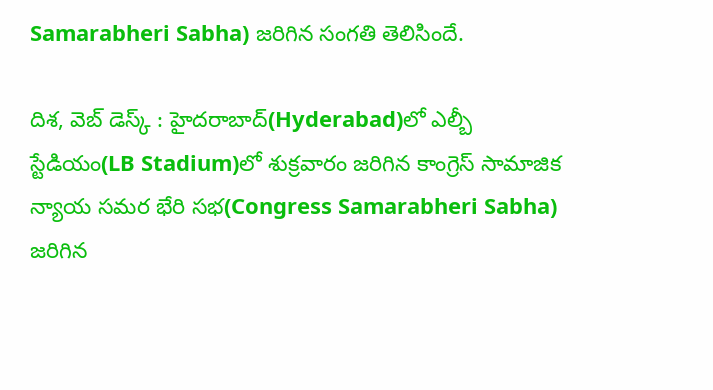Samarabheri Sabha) జరిగిన సంగతి తెలిసిందే.

దిశ, వెబ్ డెస్క్ : హైదరాబాద్(Hyderabad)లో ఎల్బీ స్టేడియం(LB Stadium)లో శుక్రవారం జరిగిన కాంగ్రెస్ సామాజిక న్యాయ సమర భేరి సభ(Congress Samarabheri Sabha) జరిగిన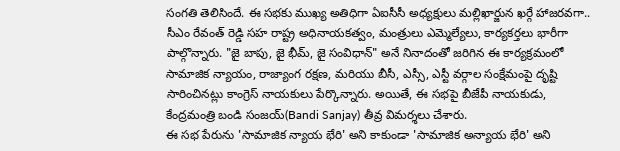సంగతి తెలిసిందే. ఈ సభకు ముఖ్య అతిధిగా ఏఐసీసీ అధ్యక్షులు మల్లిఖార్జున ఖర్గే హాజరవగా.. సీఎం రేవంత్ రెడ్డి సహ రాష్ట్ర అధినాయకత్వం, మంత్రులు ఎమ్మెల్యేలు, కార్యకర్తలు భారీగా పాల్గొన్నారు. "జై బాపు, జై భీమ్, జై సంవిధాన్" అనే నినాదంతో జరిగిన ఈ కార్యక్రమంలో సామాజిక న్యాయం, రాజ్యాంగ రక్షణ, మరియు బీసీ, ఎస్సీ, ఎస్టీ వర్గాల సంక్షేమంపై దృష్టి సారించినట్లు కాంగ్రెస్ నాయకులు పేర్కొన్నారు. అయితే, ఈ సభపై బీజేపీ నాయకుడు, కేంద్రమంత్రి బండి సంజయ్(Bandi Sanjay) తీవ్ర విమర్శలు చేశారు.
ఈ సభ పేరును 'సామాజిక న్యాయ భేరి' అని కాకుండా 'సామాజిక అన్యాయ భేరి' అని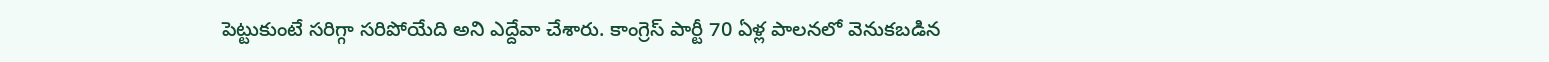పెట్టుకుంటే సరిగ్గా సరిపోయేది అని ఎద్దేవా చేశారు. కాంగ్రెస్ పార్టీ 70 ఏళ్ల పాలనలో వెనుకబడిన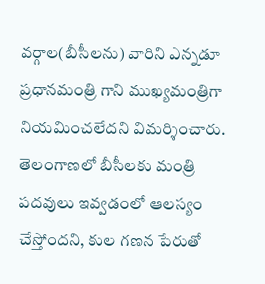వర్గాల(బీసీలను) వారిని ఎన్నడూ ప్రధానమంత్రి గాని ముఖ్యమంత్రిగా నియమించలేదని విమర్శించారు. తెలంగాణలో బీసీలకు మంత్రి పదవులు ఇవ్వడంలో ఆలస్యం చేస్తోందని, కుల గణన పేరుతో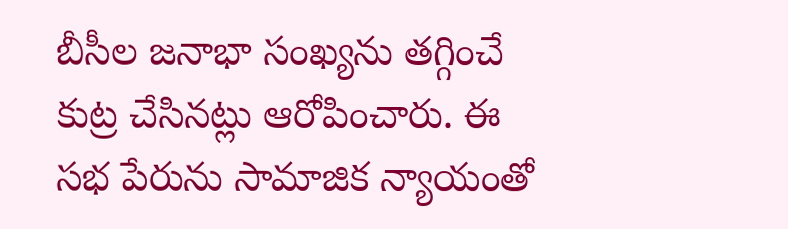బీసీల జనాభా సంఖ్యను తగ్గించే కుట్ర చేసినట్లు ఆరోపించారు. ఈ సభ పేరును సామాజిక న్యాయంతో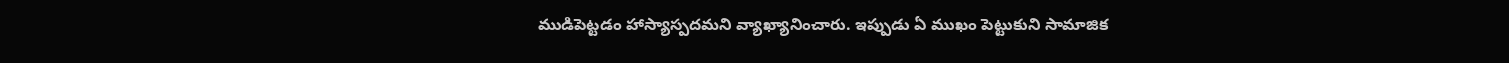ముడిపెట్టడం హాస్యాస్పదమని వ్యాఖ్యానించారు. ఇప్పుడు ఏ ముఖం పెట్టుకుని సామాజిక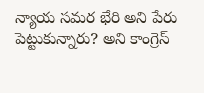న్యాయ సమర భేరి అని పేరు పెట్టుకున్నారు? అని కాంగ్రెస్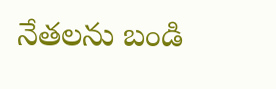నేతలను బండి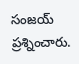సంజయ్ ప్రశ్నించారు.